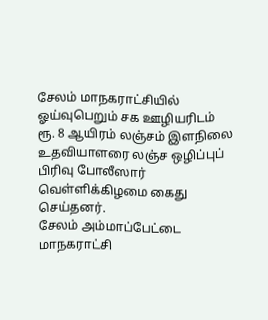சேலம் மாநகராட்சியில் ஓய்வுபெறும் சக ஊழியரிடம் ரூ. 8 ஆயிரம் லஞ்சம் இளநிலை உதவியாளரை லஞ்ச ஒழிப்புப் பிரிவு போலீஸார் வெள்ளிக்கிழமை கைது செய்தனர்.
சேலம் அம்மாப்பேட்டை மாநகராட்சி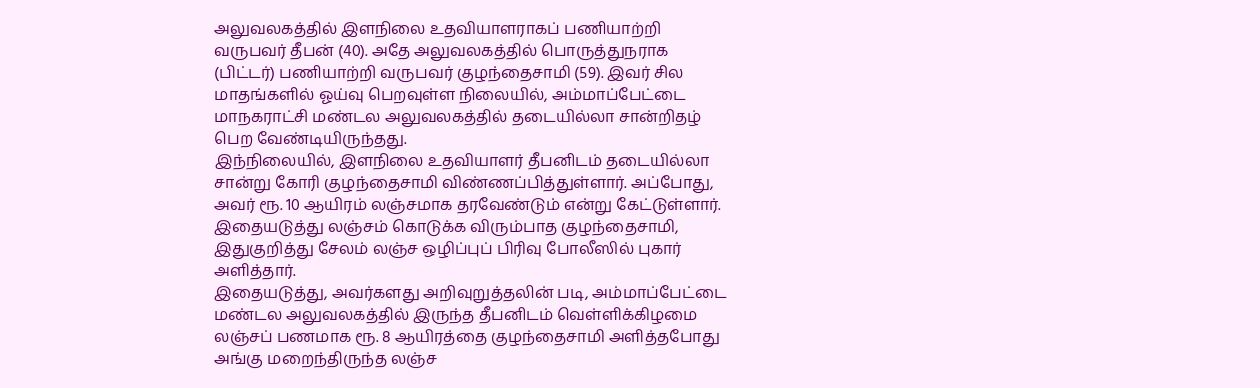அலுவலகத்தில் இளநிலை உதவியாளராகப் பணியாற்றி வருபவர் தீபன் (40). அதே அலுவலகத்தில் பொருத்துநராக (பிட்டர்) பணியாற்றி வருபவர் குழந்தைசாமி (59). இவர் சில மாதங்களில் ஓய்வு பெறவுள்ள நிலையில், அம்மாப்பேட்டை மாநகராட்சி மண்டல அலுவலகத்தில் தடையில்லா சான்றிதழ் பெற வேண்டியிருந்தது.
இந்நிலையில், இளநிலை உதவியாளர் தீபனிடம் தடையில்லா சான்று கோரி குழந்தைசாமி விண்ணப்பித்துள்ளார். அப்போது, அவர் ரூ. 10 ஆயிரம் லஞ்சமாக தரவேண்டும் என்று கேட்டுள்ளார். இதையடுத்து லஞ்சம் கொடுக்க விரும்பாத குழந்தைசாமி, இதுகுறித்து சேலம் லஞ்ச ஒழிப்புப் பிரிவு போலீஸில் புகார் அளித்தார்.
இதையடுத்து, அவர்களது அறிவுறுத்தலின் படி, அம்மாப்பேட்டை மண்டல அலுவலகத்தில் இருந்த தீபனிடம் வெள்ளிக்கிழமை லஞ்சப் பணமாக ரூ. 8 ஆயிரத்தை குழந்தைசாமி அளித்தபோது அங்கு மறைந்திருந்த லஞ்ச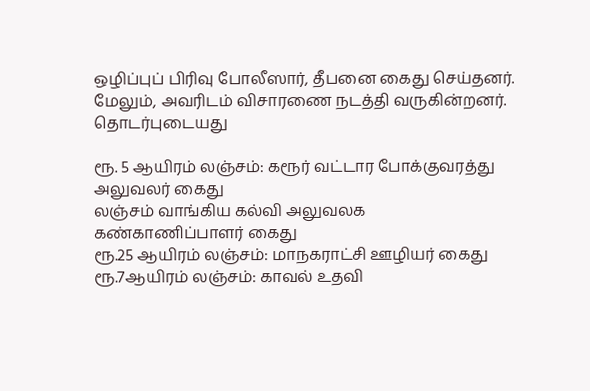ஒழிப்புப் பிரிவு போலீஸார், தீபனை கைது செய்தனர். மேலும், அவரிடம் விசாரணை நடத்தி வருகின்றனர்.
தொடர்புடையது

ரூ. 5 ஆயிரம் லஞ்சம்: கரூர் வட்டார போக்குவரத்து அலுவலர் கைது
லஞ்சம் வாங்கிய கல்வி அலுவலக கண்காணிப்பாளர் கைது
ரூ.25 ஆயிரம் லஞ்சம்: மாநகராட்சி ஊழியர் கைது
ரூ.7ஆயிரம் லஞ்சம்: காவல் உதவி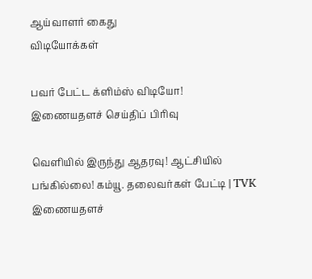ஆய்வாளர் கைது
விடியோக்கள்

பவர் பேட்ட க்ளிம்ஸ் விடியோ!
இணையதளச் செய்திப் பிரிவு

வெளியில் இருந்து ஆதரவு! ஆட்சியில் பங்கில்லை! கம்யூ. தலைவர்கள் பேட்டி | TVK
இணையதளச்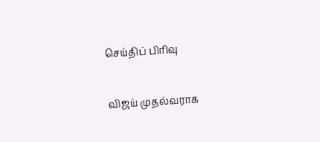செய்திப் பிரிவு

விஜய் முதல்வராக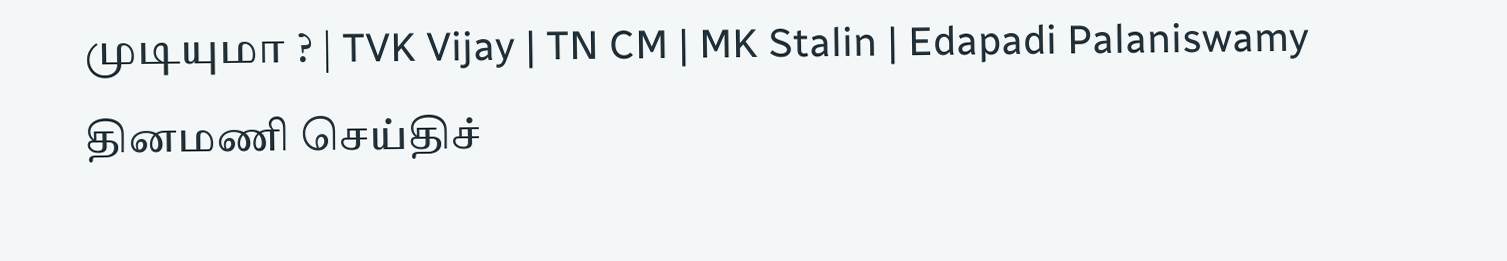முடியுமா ? | TVK Vijay | TN CM | MK Stalin | Edapadi Palaniswamy
தினமணி செய்திச்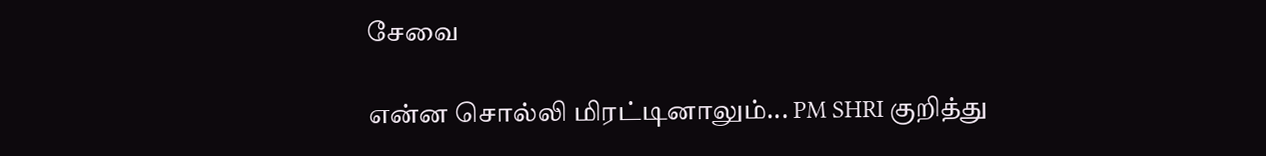சேவை

என்ன சொல்லி மிரட்டினாலும்... PM SHRI குறித்து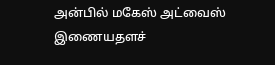அன்பில் மகேஸ் அட்வைஸ்
இணையதளச்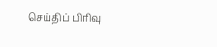செய்திப் பிரிவு